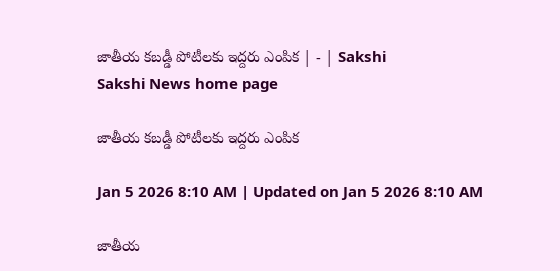జాతీయ కబడ్డీ పోటీలకు ఇద్దరు ఎంపిక | - | Sakshi
Sakshi News home page

జాతీయ కబడ్డీ పోటీలకు ఇద్దరు ఎంపిక

Jan 5 2026 8:10 AM | Updated on Jan 5 2026 8:10 AM

జాతీయ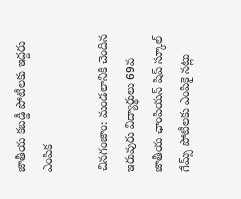జాతీయ కబడ్డీ పోటీలకు ఇద్దరు ఎంపిక

చినగంజాం: మండలానికి చెందిన ఇరువురు విద్యార్థులు 69వ జాతీయ ఛాంపియన్‌ షిప్‌ స్కూల్‌ గేమ్స్‌ పోటీలకు ఎంపికై నట్లు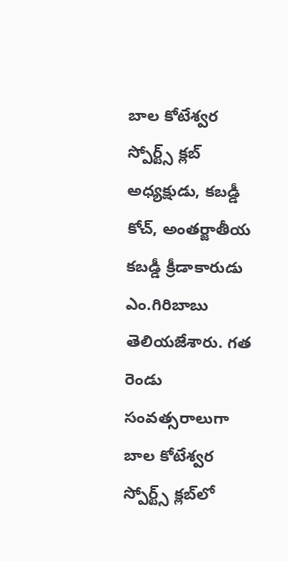బాల కోటేశ్వర స్పోర్ట్స్‌ క్లబ్‌ అధ్యక్షుడు, కబడ్డీ కోచ్‌, అంతర్జాతీయ కబడ్డీ క్రీడాకారుడు ఎం.గిరిబాబు తెలియజేశారు. గత రెండు సంవత్సరాలుగా బాల కోటేశ్వర స్పోర్ట్స్‌ క్లబ్‌లో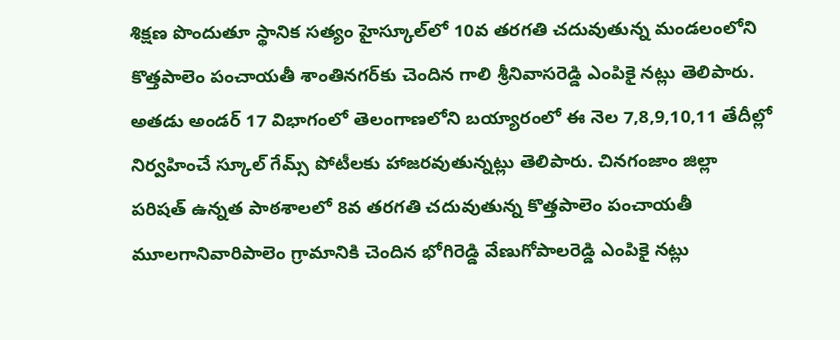శిక్షణ పొందుతూ స్థానిక సత్యం హైస్కూల్‌లో 10వ తరగతి చదువుతున్న మండలంలోని కొత్తపాలెం పంచాయతీ శాంతినగర్‌కు చెందిన గాలి శ్రీనివాసరెడ్డి ఎంపికై నట్లు తెలిపారు. అతడు అండర్‌ 17 విభాగంలో తెలంగాణలోని బయ్యారంలో ఈ నెల 7,8,9,10,11 తేదీల్లో నిర్వహించే స్కూల్‌ గేమ్స్‌ పోటీలకు హాజరవుతున్నట్లు తెలిపారు. చినగంజాం జిల్లా పరిషత్‌ ఉన్నత పాఠశాలలో 8వ తరగతి చదువుతున్న కొత్తపాలెం పంచాయతీ మూలగానివారిపాలెం గ్రామానికి చెందిన భోగిరెడ్డి వేణుగోపాలరెడ్డి ఎంపికై నట్లు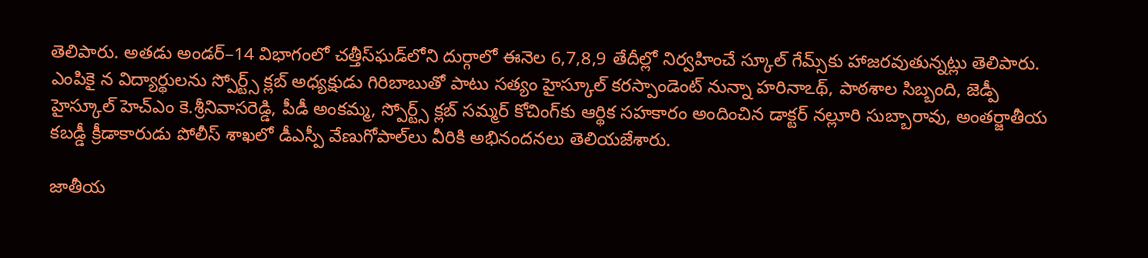తెలిపారు. అతడు అండర్‌–14 విభాగంలో చత్తీస్‌ఘడ్‌లోని దుర్గాలో ఈనెల 6,7,8,9 తేదీల్లో నిర్వహించే స్కూల్‌ గేమ్స్‌కు హాజరవుతున్నట్లు తెలిపారు. ఎంపికై న విద్యార్థులను స్పోర్ట్స్‌ క్లబ్‌ అధ్యక్షుడు గిరిబాబుతో పాటు సత్యం హైస్కూల్‌ కరస్పాండెంట్‌ నున్నా హరినాఽథ్‌, పాఠశాల సిబ్బంది, జెడ్పీ హైస్కూల్‌ హెచ్‌ఎం కె.శ్రీనివాసరెడ్డి, పీడీ అంకమ్మ, స్పోర్ట్స్‌ క్లబ్‌ సమ్మర్‌ కోచింగ్‌కు ఆర్థిక సహకారం అందించిన డాక్టర్‌ నల్లూరి సుబ్బారావు, అంతర్జాతీయ కబడ్డీ క్రీడాకారుడు పోలీస్‌ శాఖలో డీఎస్పీ వేణుగోపాల్‌లు వీరికి అభినందనలు తెలియజేశారు.

జాతీయ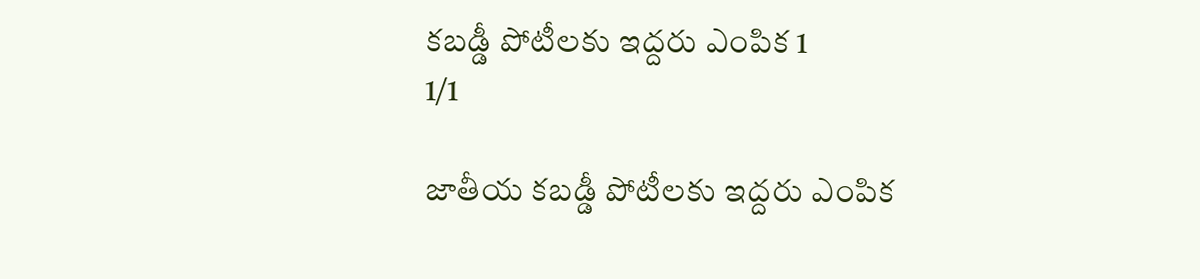కబడ్డీ పోటీలకు ఇద్దరు ఎంపిక 1
1/1

జాతీయ కబడ్డీ పోటీలకు ఇద్దరు ఎంపిక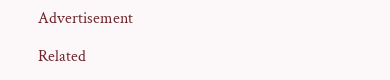Advertisement

Related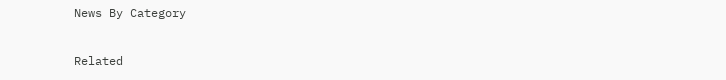News By Category

Related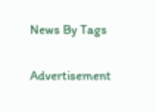News By Tags

Advertisement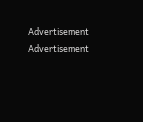Advertisement
Advertisement